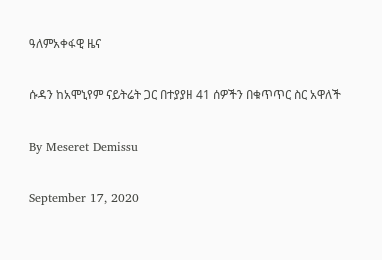ዓለምአቀፋዊ ዜና

ሱዳን ከአሞኒየም ናይትሬት ጋር በተያያዘ 41 ሰዎችን በቁጥጥር ስር አዋለች

By Meseret Demissu

September 17, 2020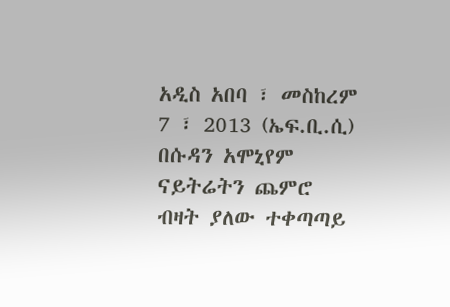አዲስ አበባ ፣ መስከረም 7 ፣ 2013 (ኤፍ.ቢ.ሲ) በሱዳን አሞኒየም ናይትሬትን ጨምሮ ብዛት ያለው ተቀጣጣይ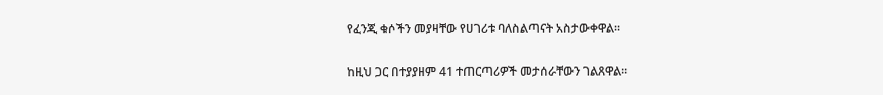የፈንጂ ቁሶችን መያዛቸው የሀገሪቱ ባለስልጣናት አስታውቀዋል።

ከዚህ ጋር በተያያዘም 41 ተጠርጣሪዎች መታሰራቸውን ገልጸዋል።